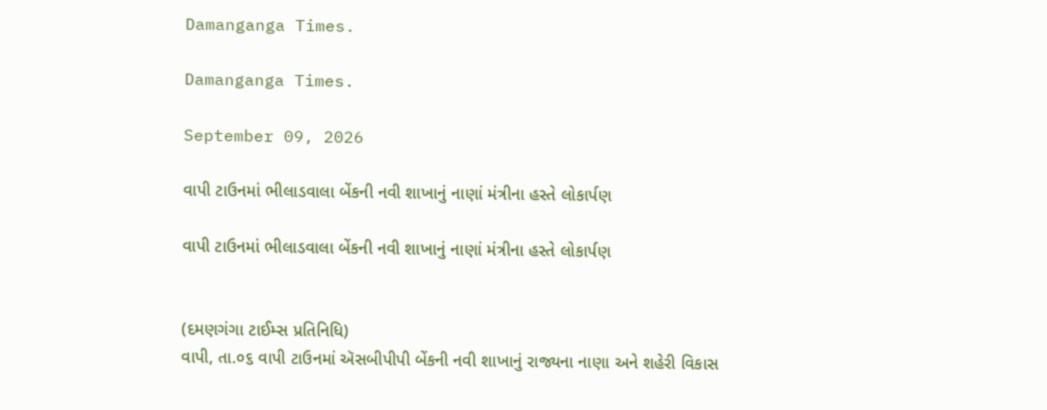Damanganga Times.

Damanganga Times.

September 09, 2026

વાપી ટાઉનમાં ભીલાડવાલા બેંકની નવી શાખાનું નાણાં મંત્રીના હસ્તે લોકાર્પણ

વાપી ટાઉનમાં ભીલાડવાલા બેંકની નવી શાખાનું નાણાં મંત્રીના હસ્તે લોકાર્પણ


(દમણગંગા ટાઈમ્સ પ્રતિનિધિ)
વાપી, તા.૦૬ વાપી ટાઉનમાં ઍસબીપીપી બેંકની નવી શાખાનું રાજ્યના નાણા અને શહેરી વિકાસ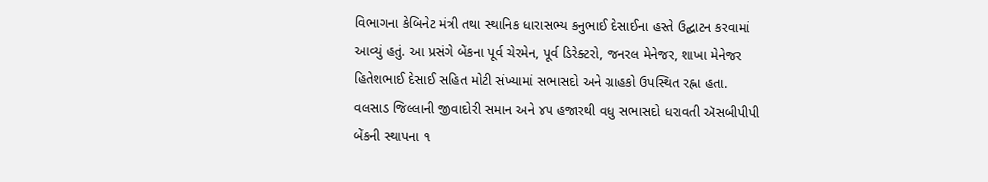વિભાગના કેબિનેટ મંત્રી તથા સ્થાનિક ધારાસભ્ય કનુભાઈ દેસાઈના હસ્તે ઉદ્ઘાટન કરવામાં આવ્યું હતું. આ પ્રસંગે બેંકના પૂર્વ ચેરમેન, પૂર્વ ડિરેક્ટરો, જનરલ મેનેજર, શાખા મેનેજર હિતેશભાઈ દેસાઈ સહિત મોટી સંખ્યામાં સભાસદો અને ગ્રાહકો ઉપસ્થિત રહ્ના હતા.
વલસાડ જિલ્લાની જીવાદોરી સમાન અને ૪૫ હજારથી વધુ સભાસદો ધરાવતી ઍસબીપીપી બેંકની સ્થાપના ૧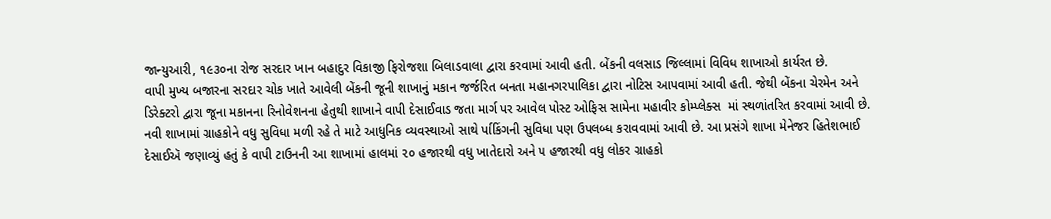જાન્યુઆરી, ૧૯૩૦ના રોજ સરદાર ખાન બહાદુર વિકાજી ફિરોજશા બિલાડવાલા દ્વારા કરવામાં આવી હતી. બેંકની વલસાડ જિલ્લામાં વિવિધ શાખાઓ કાર્યરત છે.
વાપી મુખ્ય બજારના સરદાર ચોક ખાતે આવેલી બેંકની જૂની શાખાનું મકાન જર્જરિત બનતા મહાનગરપાલિકા દ્વારા નોટિસ આપવામાં આવી હતી. જેથી બેંકના ચેરમેન અને ડિરેક્ટરો દ્વારા જૂના મકાનના રિનોવેશનના હેતુથી શાખાને વાપી દેસાઈવાડ જતા માર્ગ પર આવેલ પોસ્ટ ઓફિસ સામેના મહાવીર કોમ્પ્લેક્સ  માં સ્થળાંતરિત કરવામાં આવી છે.
નવી શાખામાં ગ્રાહકોને વધુ સુવિધા મળી રહે તે માટે આધુનિક વ્યવસ્થાઓ સાથે ર્પાકિંગની સુવિધા પણ ઉપલબ્ધ કરાવવામાં આવી છે. આ પ્રસંગે શાખા મેનેજર હિતેશભાઈ દેસાઈઍ જણાવ્યું હતું કે વાપી ટાઉનની આ શાખામાં હાલમાં ૨૦ હજારથી વધુ ખાતેદારો અને ૫ હજારથી વધુ લોકર ગ્રાહકો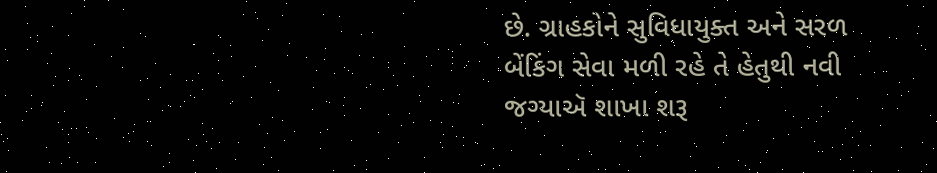છે. ગ્રાહકોને સુવિધાયુક્ત અને સરળ બેંકિંગ સેવા મળી રહે તે હેતુથી નવી જગ્યાઍ શાખા શરૂ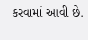કરવામાં આવી છે.